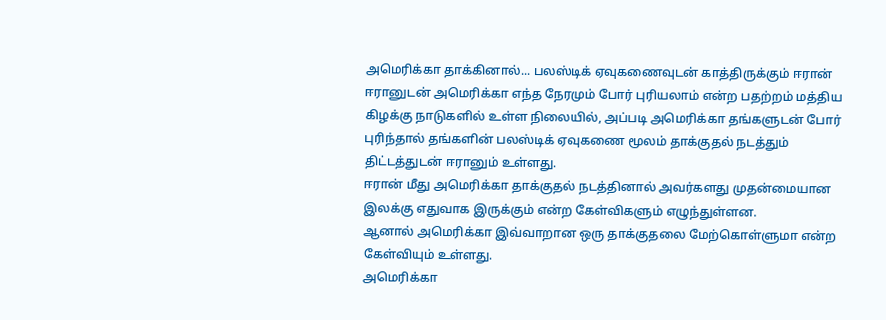அமெரிக்கா தாக்கினால்... பலஸ்டிக் ஏவுகணைவுடன் காத்திருக்கும் ஈரான்
ஈரானுடன் அமெரிக்கா எந்த நேரமும் போர் புரியலாம் என்ற பதற்றம் மத்திய கிழக்கு நாடுகளில் உள்ள நிலையில், அப்படி அமெரிக்கா தங்களுடன் போர் புரிந்தால் தங்களின் பலஸ்டிக் ஏவுகணை மூலம் தாக்குதல் நடத்தும் திட்டத்துடன் ஈரானும் உள்ளது.
ஈரான் மீது அமெரிக்கா தாக்குதல் நடத்தினால் அவர்களது முதன்மையான இலக்கு எதுவாக இருக்கும் என்ற கேள்விகளும் எழுந்துள்ளன.
ஆனால் அமெரிக்கா இவ்வாறான ஒரு தாக்குதலை மேற்கொள்ளுமா என்ற கேள்வியும் உள்ளது.
அமெரிக்கா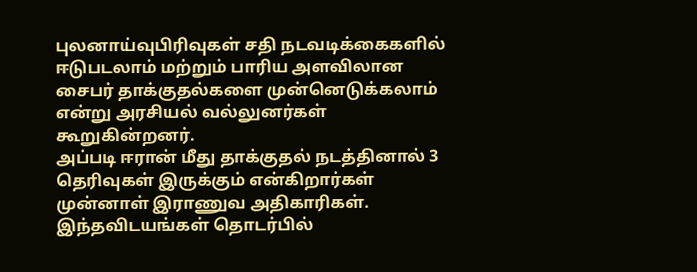புலனாய்வுபிரிவுகள் சதி நடவடிக்கைகளில் ஈடுபடலாம் மற்றும் பாரிய அளவிலான சைபர் தாக்குதல்களை முன்னெடுக்கலாம் என்று அரசியல் வல்லுனர்கள் கூறுகின்றனர்.
அப்படி ஈரான் மீது தாக்குதல் நடத்தினால் 3 தெரிவுகள் இருக்கும் என்கிறார்கள் முன்னாள் இராணுவ அதிகாரிகள்.
இந்தவிடயங்கள் தொடர்பில்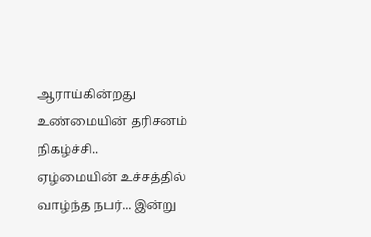ஆராய்கின்றது உண்மையின் தரிசனம் நிகழ்ச்சி..
ஏழ்மையின் உச்சத்தில் வாழ்ந்த நபர்... இன்று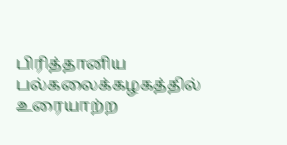பிரித்தானிய பல்கலைக்கழகத்தில் உரையாற்ற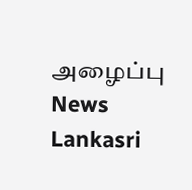அழைப்பு News Lankasri